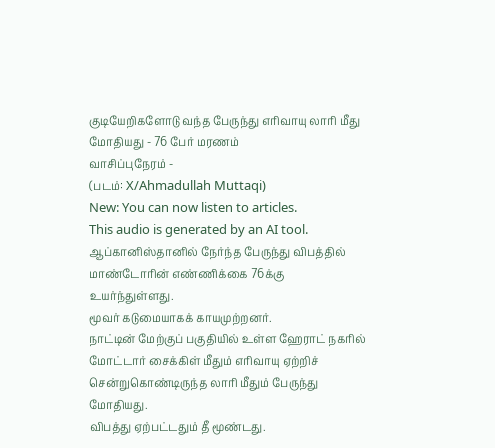குடியேறிகளோடு வந்த பேருந்து எரிவாயு லாரி மீது மோதியது - 76 பேர் மரணம்
வாசிப்புநேரம் -
(படம்: X/Ahmadullah Muttaqi)
New: You can now listen to articles.
This audio is generated by an AI tool.
ஆப்கானிஸ்தானில் நேர்ந்த பேருந்து விபத்தில் மாண்டோரின் எண்ணிக்கை 76க்கு உயர்ந்துள்ளது.
மூவர் கடுமையாகக் காயமுற்றனர்.
நாட்டின் மேற்குப் பகுதியில் உள்ள ஹேராட் நகரில் மோட்டார் சைக்கிள் மீதும் எரிவாயு ஏற்றிச் சென்றுகொண்டிருந்த லாரி மீதும் பேருந்து மோதியது.
விபத்து ஏற்பட்டதும் தீ மூண்டது.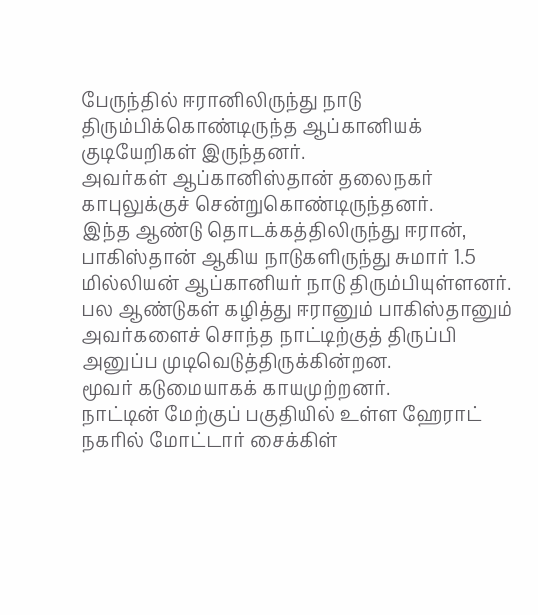பேருந்தில் ஈரானிலிருந்து நாடு திரும்பிக்கொண்டிருந்த ஆப்கானியக் குடியேறிகள் இருந்தனர்.
அவர்கள் ஆப்கானிஸ்தான் தலைநகர் காபுலுக்குச் சென்றுகொண்டிருந்தனர்.
இந்த ஆண்டு தொடக்கத்திலிருந்து ஈரான், பாகிஸ்தான் ஆகிய நாடுகளிருந்து சுமார் 1.5 மில்லியன் ஆப்கானியர் நாடு திரும்பியுள்ளனர்.
பல ஆண்டுகள் கழித்து ஈரானும் பாகிஸ்தானும் அவர்களைச் சொந்த நாட்டிற்குத் திருப்பி அனுப்ப முடிவெடுத்திருக்கின்றன.
மூவர் கடுமையாகக் காயமுற்றனர்.
நாட்டின் மேற்குப் பகுதியில் உள்ள ஹேராட் நகரில் மோட்டார் சைக்கிள்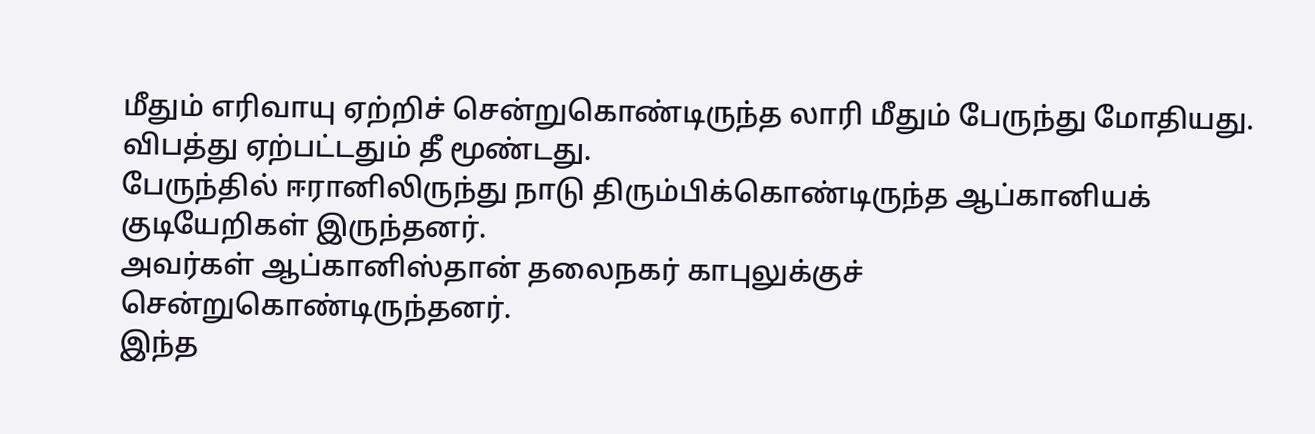மீதும் எரிவாயு ஏற்றிச் சென்றுகொண்டிருந்த லாரி மீதும் பேருந்து மோதியது.
விபத்து ஏற்பட்டதும் தீ மூண்டது.
பேருந்தில் ஈரானிலிருந்து நாடு திரும்பிக்கொண்டிருந்த ஆப்கானியக் குடியேறிகள் இருந்தனர்.
அவர்கள் ஆப்கானிஸ்தான் தலைநகர் காபுலுக்குச் சென்றுகொண்டிருந்தனர்.
இந்த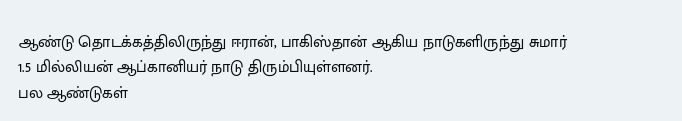ஆண்டு தொடக்கத்திலிருந்து ஈரான், பாகிஸ்தான் ஆகிய நாடுகளிருந்து சுமார் 1.5 மில்லியன் ஆப்கானியர் நாடு திரும்பியுள்ளனர்.
பல ஆண்டுகள்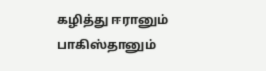கழித்து ஈரானும் பாகிஸ்தானும்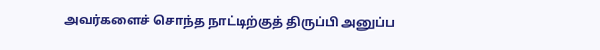அவர்களைச் சொந்த நாட்டிற்குத் திருப்பி அனுப்ப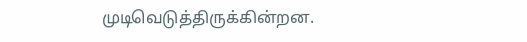முடிவெடுத்திருக்கின்றன.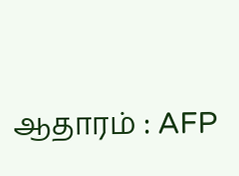ஆதாரம் : AFP